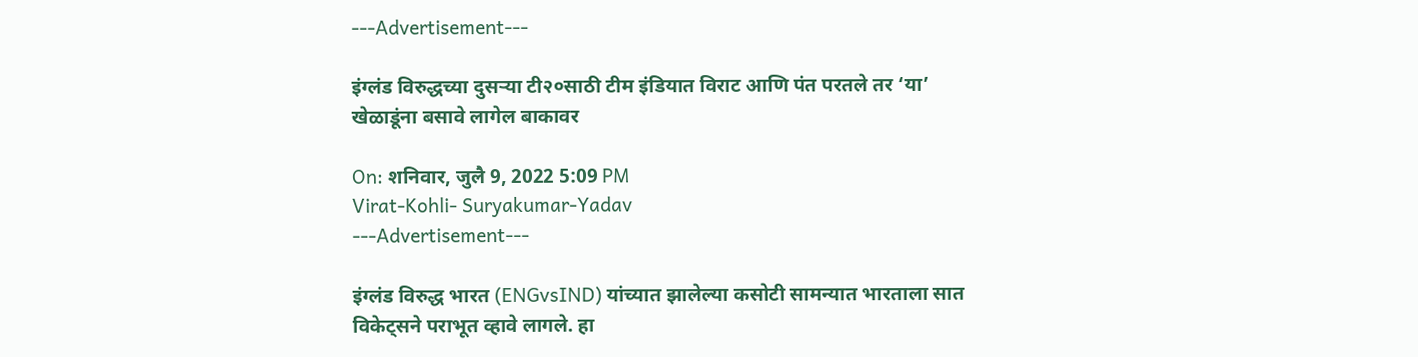---Advertisement---

इंग्लंड विरुद्धच्या दुसऱ्या टी२०साठी टीम इंडियात विराट आणि पंत परतले तर ‘या’ खेळाडूंना बसावे लागेल बाकावर

On: शनिवार, जुलै 9, 2022 5:09 PM
Virat-Kohli- Suryakumar-Yadav
---Advertisement---

इंग्लंड विरुद्ध भारत (ENGvsIND) यांच्यात झालेल्या कसोटी सामन्यात भारताला सात विकेट्सने पराभूत व्हावे लागले. हा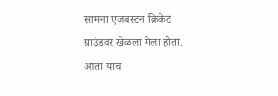सामना एजबस्टन क्रिकेट ग्राउंडवर खेळला गेला होता. आता याच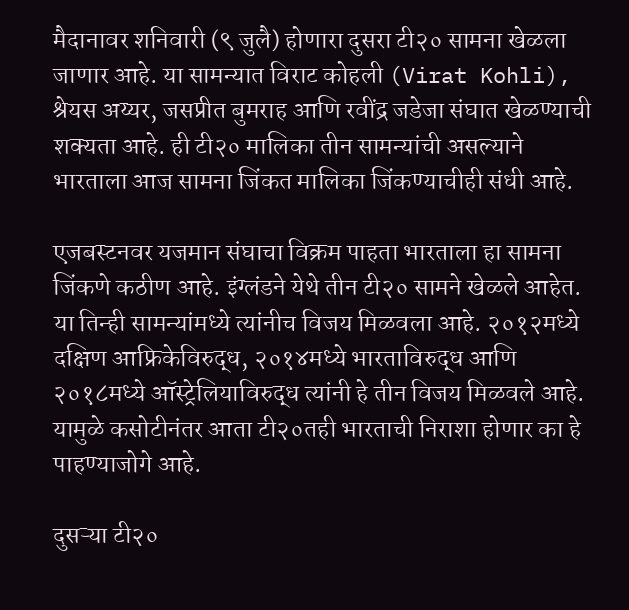मैदानावर शनिवारी (९ जुलै) होणारा दुसरा टी२० सामना खेळला जाणार आहे. या सामन्यात विराट कोहली (Virat Kohli), श्रेयस अय्यर, जसप्रीत बुमराह आणि रवींद्र जडेजा संघात खेळण्याची शक्यता आहे. ही टी२० मालिका तीन सामन्यांची असल्याने भारताला आज सामना जिंकत मालिका जिंकण्याचीही संधी आहे.

एजबस्टनवर यजमान संघाचा विक्रम पाहता भारताला हा सामना जिंकणे कठीण आहे. इंग्लंडने येथे तीन टी२० सामने खेळले आहेत. या तिन्ही सामन्यांमध्ये त्यांनीच विजय मिळवला आहे. २०१२मध्ये दक्षिण आफ्रिकेविरुद्ध, २०१४मध्ये भारताविरुद्ध आणि २०१८मध्ये ऑस्ट्रेलियाविरुद्ध त्यांनी हे तीन विजय मिळवले आहे. यामुळे कसोटीनंतर आता टी२०तही भारताची निराशा होणार का हे पाहण्याजोगे आहे.

दुसऱ्या टी२०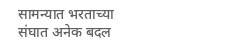सामन्यात भरताच्या संघात अनेक बदल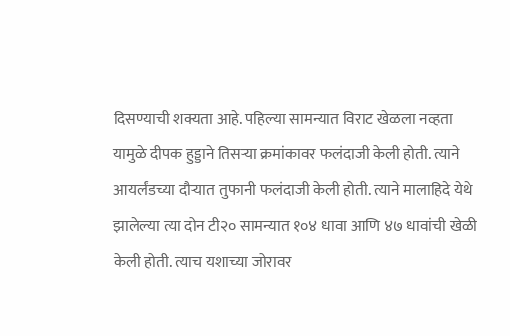दिसण्याची शक्यता आहे. पहिल्या सामन्यात विराट खेळला नव्हता यामुळे दीपक हुड्डाने तिसऱ्या क्रमांकावर फलंदाजी केली होती. त्याने आयर्लंडच्या दौऱ्यात तुफानी फलंदाजी केली होती. त्याने मालाहिदे येथे झालेल्या त्या दोन टी२० सामन्यात १०४ धावा आणि ४७ धावांची खेळी केली होती. त्याच यशाच्या जोरावर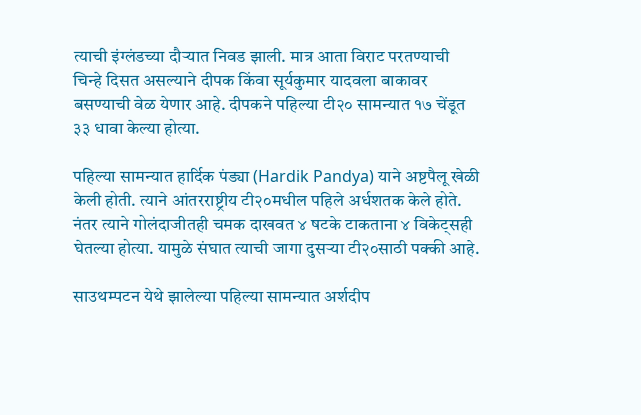त्याची इंग्लंडच्या दौऱ्यात निवड झाली. मात्र आता विराट परतण्याची चिन्हे दिसत असल्याने दीपक किंवा सूर्यकुमार यादवला बाकावर बसण्याची वेळ येणार आहे. दीपकने पहिल्या टी२० सामन्यात १७ चेंडूत ३३ धावा केल्या होत्या.

पहिल्या सामन्यात हार्दिक पंड्या (Hardik Pandya) याने अष्टपैलू खेळी केली होती. त्याने आंतरराष्ट्रीय टी२०मधील पहिले अर्धशतक केले होते. नंतर त्याने गोलंदाजीतही चमक दाखवत ४ षटके टाकताना ४ विकेट्सही घेतल्या होत्या. यामुळे संघात त्याची जागा दुसऱ्या टी२०साठी पक्की आहे.

साउथम्पटन येथे झालेल्या पहिल्या सामन्यात अर्शदीप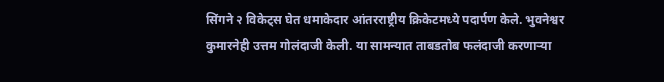सिंगने २ विकेट्स घेत धमाकेदार आंतरराष्ट्रीय क्रिकेटमध्ये पदार्पण केले. भुवनेश्वर कुमारनेही उत्तम गोलंदाजी केली. या सामन्यात ताबडतोब फलंदाजी करणाऱ्या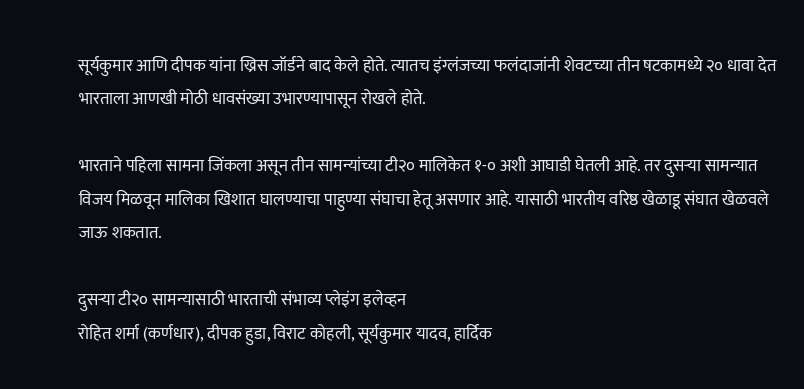सूर्यकुमार आणि दीपक यांना ख्रिस जॉर्डने बाद केले होते. त्यातच इंग्लंजच्या फलंदाजांनी शेवटच्या तीन षटकामध्ये २० धावा देत भारताला आणखी मोठी धावसंख्या उभारण्यापासून रोखले होते.

भारताने पहिला सामना जिंकला असून तीन सामन्यांच्या टी२० मालिकेत १-० अशी आघाडी घेतली आहे. तर दुसऱ्या सामन्यात विजय मिळवून मालिका खिशात घालण्याचा पाहुण्या संघाचा हेतू असणार आहे. यासाठी भारतीय वरिष्ठ खेळाडू संघात खेळवले जाऊ शकतात.

दुसऱ्या टी२० सामन्यासाठी भारताची संभाव्य प्लेइंग इलेव्हन
रोहित शर्मा (कर्णधार), दीपक हुडा, विराट कोहली, सूर्यकुमार यादव, हार्दिक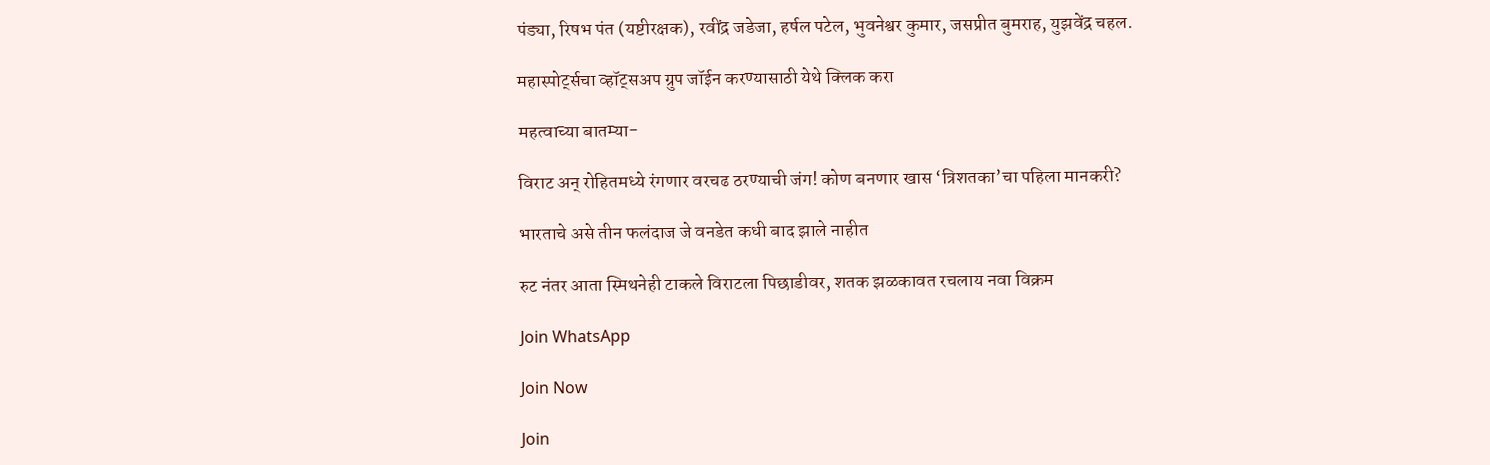पंड्या, रिषभ पंत (यष्टीरक्षक), रवींद्र जडेजा, हर्षल पटेल, भुवनेश्वर कुमार, जसप्रीत बुमराह, युझवेंद्र चहल.

महास्पोर्ट्सचा व्हॉट्सअप ग्रुप जॉईन करण्यासाठी येथे क्लिक करा

महत्वाच्या बातम्या-

विराट अन् रोहितमध्ये रंगणार वरचढ ठरण्याची जंग! कोण बनणार खास ‘त्रिशतका’चा पहिला मानकरी?

भारताचे असे तीन फलंदाज जे वनडेत कधी बाद झाले नाहीत

रुट नंतर आता स्मिथनेही टाकले विराटला पिछाडीवर, शतक झळकावत रचलाय नवा विक्रम

Join WhatsApp

Join Now

Join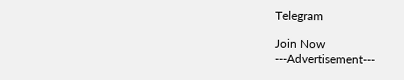Telegram

Join Now
---Advertisement---